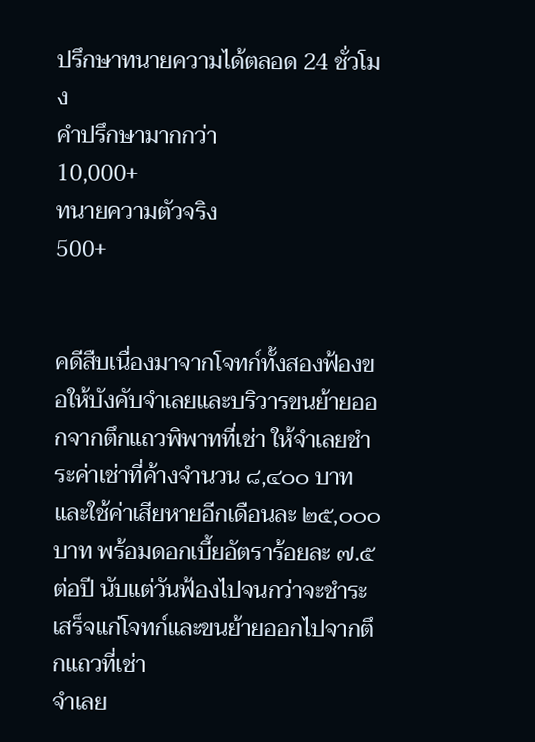ปรึกษาทนายความได้ตลอด 24 ชั่วโมง
คำปรึกษามากกว่า
10,000+
ทนายความตัวจริง
500+


คดีสืบเนื่องมาจากโจทก์ทั้งสองฟ้องขอให้บังคับจำเลยและบริวารขนย้ายออกจากตึกแถวพิพาทที่เช่า ให้จำเลยชำระค่าเช่าที่ค้างจำนวน ๘,๔๐๐ บาท และใช้ค่าเสียหายอีกเดือนละ ๒๕,๐๐๐ บาท พร้อมดอกเบี้ยอัตราร้อยละ ๗.๕ ต่อปี นับแต่วันฟ้องไปจนกว่าจะชำระเสร็จแก่โจทก์และขนย้ายออกไปจากตึกแถวที่เช่า
จำเลย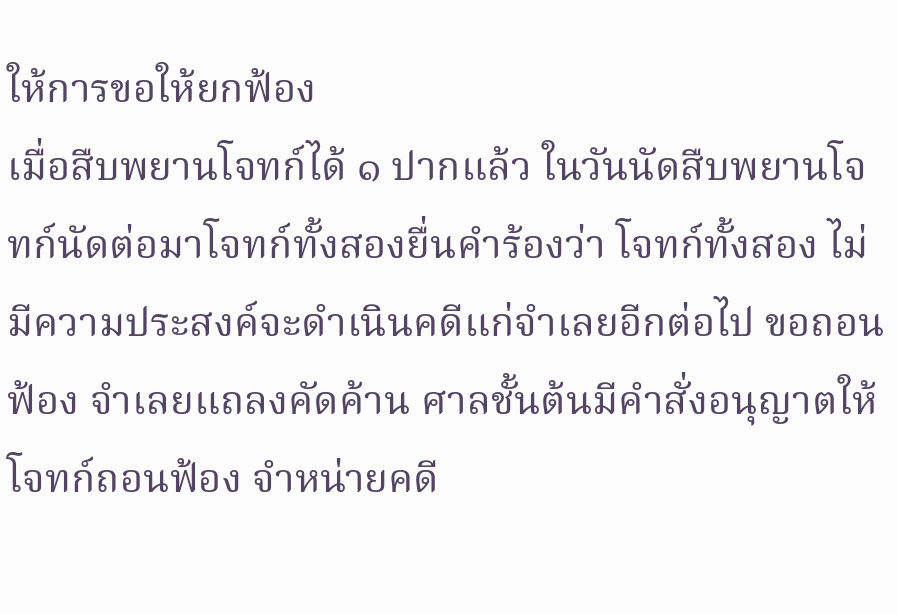ให้การขอให้ยกฟ้อง
เมื่อสืบพยานโจทก์ได้ ๑ ปากแล้ว ในวันนัดสืบพยานโจทก์นัดต่อมาโจทก์ทั้งสองยื่นคำร้องว่า โจทก์ทั้งสอง ไม่มีความประสงค์จะดำเนินคดีแก่จำเลยอีกต่อไป ขอถอนฟ้อง จำเลยแถลงคัดค้าน ศาลชั้นต้นมีคำสั่งอนุญาตให้โจทก์ถอนฟ้อง จำหน่ายคดี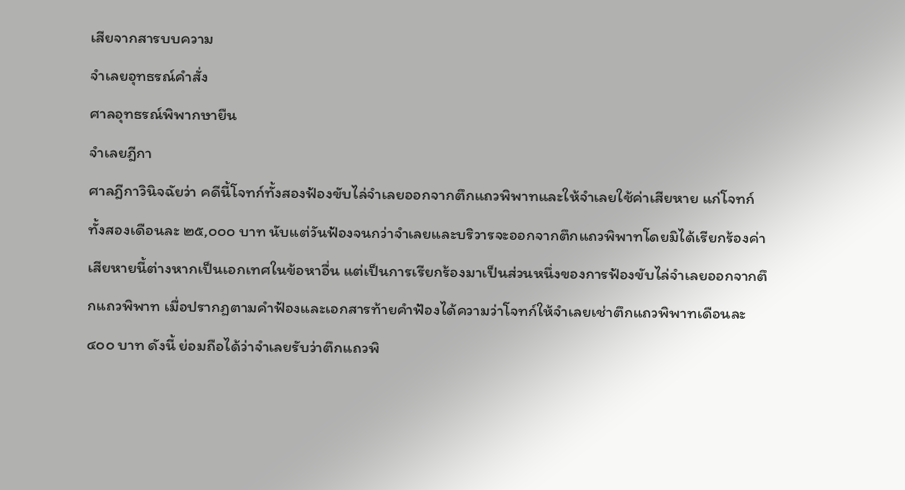เสียจากสารบบความ
จำเลยอุทธรณ์คำสั่ง
ศาลอุทธรณ์พิพากษายืน
จำเลยฎีกา
ศาลฎีกาวินิจฉัยว่า คดีนี้โจทก์ทั้งสองฟ้องขับไล่จำเลยออกจากตึกแถวพิพาทและให้จำเลยใช้ค่าเสียหาย แก่โจทก์ทั้งสองเดือนละ ๒๕,๐๐๐ บาท นับแต่วันฟ้องจนกว่าจำเลยและบริวารจะออกจากตึกแถวพิพาทโดยมิได้เรียกร้องค่าเสียหายนี้ต่างหากเป็นเอกเทศในข้อหาอื่น แต่เป็นการเรียกร้องมาเป็นส่วนหนึ่งของการฟ้องขับไล่จำเลยออกจากตึกแถวพิพาท เมื่อปรากฏตามคำฟ้องและเอกสารท้ายคำฟ้องได้ความว่าโจทก์ให้จำเลยเช่าตึกแถวพิพาทเดือนละ ๔๐๐ บาท ดังนี้ ย่อมถือได้ว่าจำเลยรับว่าตึกแถวพิ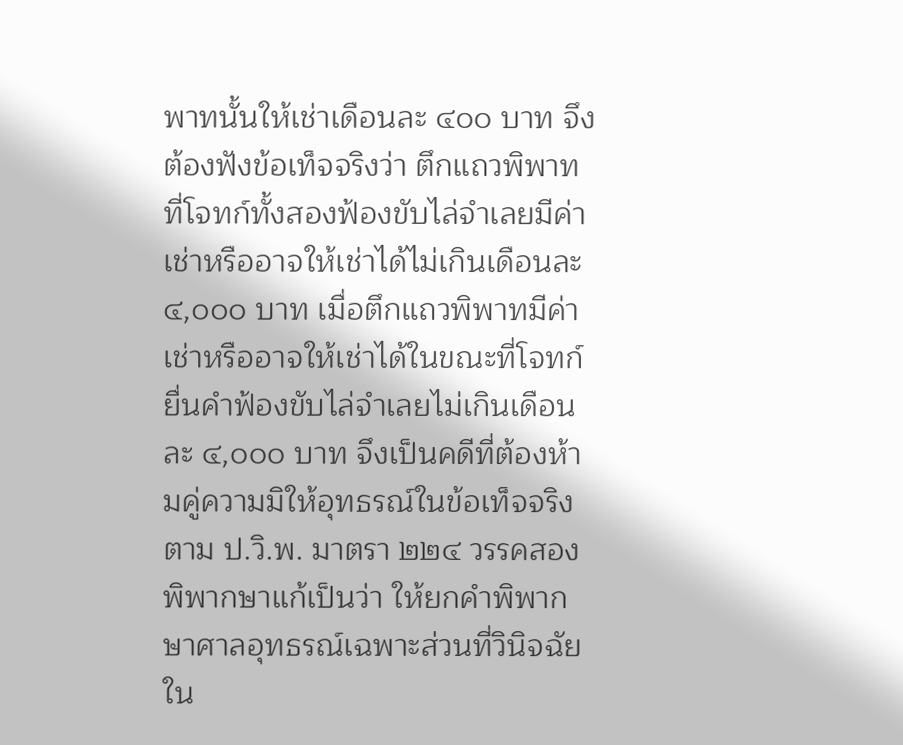พาทนั้นให้เช่าเดือนละ ๔๐๐ บาท จึงต้องฟังข้อเท็จจริงว่า ตึกแถวพิพาทที่โจทก์ทั้งสองฟ้องขับไล่จำเลยมีค่าเช่าหรืออาจให้เช่าได้ไม่เกินเดือนละ ๔,๐๐๐ บาท เมื่อตึกแถวพิพาทมีค่าเช่าหรืออาจให้เช่าได้ในขณะที่โจทก์ยื่นคำฟ้องขับไล่จำเลยไม่เกินเดือนละ ๔,๐๐๐ บาท จึงเป็นคดีที่ต้องห้ามคู่ความมิให้อุทธรณ์ในข้อเท็จจริง ตาม ป.วิ.พ. มาตรา ๒๒๔ วรรคสอง
พิพากษาแก้เป็นว่า ให้ยกคำพิพากษาศาลอุทธรณ์เฉพาะส่วนที่วินิจฉัยใน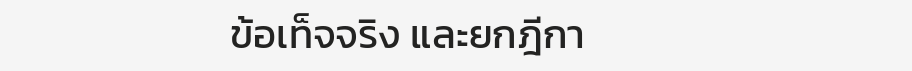ข้อเท็จจริง และยกฎีกา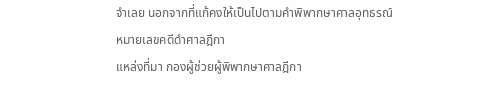จำเลย นอกจากที่แก้คงให้เป็นไปตามคำพิพากษาศาลอุทธรณ์
หมายเลขคดีดำศาลฎีกา
แหล่งที่มา กองผู้ช่วยผู้พิพากษาศาลฎีกา